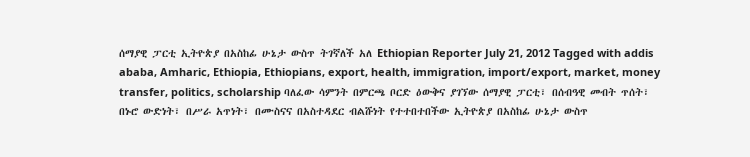ሰማያዊ ፓርቲ ኢትዮጵያ በአስከፊ ሁኔታ ውስጥ ትገኛለች አለ Ethiopian Reporter July 21, 2012 Tagged with addis ababa, Amharic, Ethiopia, Ethiopians, export, health, immigration, import/export, market, money transfer, politics, scholarship ባለፈው ሳምንት በምርጫ ቦርድ ዕውቅና ያገኘው ሰማያዊ ፓርቲ፣ በሰብዓዊ መብት ጥሰት፣ በኑሮ ውድነት፣ በሥራ አጥነት፣ በሙስናና በአስተዳደር ብልሹነት የተተበተበችው ኢትዮጵያ በአስከፊ ሁኔታ ውስጥ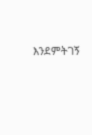እንደምትገኝ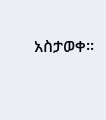አስታወቀ፡፡